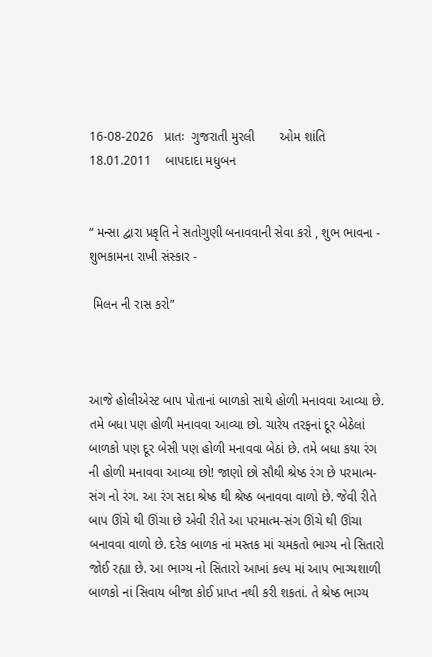16-08-2026   પ્રાતઃ  ગુજરાતી મુરલી       ઓમ શાંતિ  18.01.2011    બાપદાદા મધુબન


“ મન્સા દ્વારા પ્રકૃતિ ને સતોગુણી બનાવવાની સેવા કરો , શુભ ભાવના - શુભકામના રાખી સંસ્કાર -

 મિલન ની રાસ કરો”



આજે હોલીએસ્ટ બાપ પોતાનાં બાળકો સાથે હોળી મનાવવા આવ્યા છે. તમે બધા પણ હોળી મનાવવા આવ્યા છો. ચારેય તરફનાં દૂર બેઠેલાં બાળકો પણ દૂર બેસી પણ હોળી મનાવવા બેઠાં છે. તમે બધા કયા રંગ ની હોળી મનાવવા આવ્યા છો! જાણો છો સૌથી શ્રેષ્ઠ રંગ છે પરમાત્મ-સંગ નો રંગ. આ રંગ સદા શ્રેષ્ઠ થી શ્રેષ્ઠ બનાવવા વાળો છે. જેવી રીતે બાપ ઊંચે થી ઊંચા છે એવી રીતે આ પરમાત્મ-સંગ ઊંચે થી ઊંચા બનાવવા વાળો છે. દરેક બાળક નાં મસ્તક માં ચમકતો ભાગ્ય નો સિતારો જોઈ રહ્યા છે. આ ભાગ્ય નો સિતારો આખાં કલ્પ માં આપ ભાગ્યશાળી બાળકો નાં સિવાય બીજા કોઈ પ્રાપ્ત નથી કરી શકતાં. તે શ્રેષ્ઠ ભાગ્ય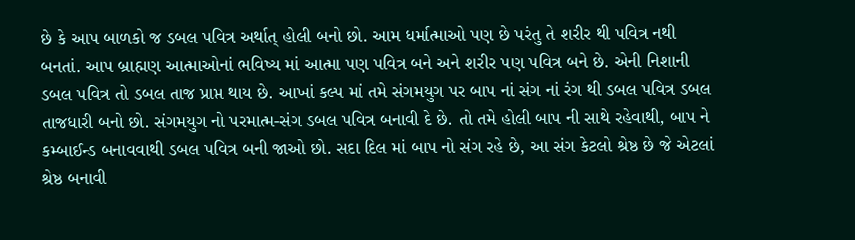છે કે આપ બાળકો જ ડબલ પવિત્ર અર્થાત્ હોલી બનો છો. આમ ધર્માત્માઓ પણ છે પરંતુ તે શરીર થી પવિત્ર નથી બનતાં. આપ બ્રાહ્મણ આત્માઓનાં ભવિષ્ય માં આત્મા પણ પવિત્ર બને અને શરીર પણ પવિત્ર બને છે. એની નિશાની ડબલ પવિત્ર તો ડબલ તાજ પ્રાપ્ત થાય છે. આખાં કલ્પ માં તમે સંગમયુગ પર બાપ નાં સંગ નાં રંગ થી ડબલ પવિત્ર ડબલ તાજધારી બનો છો. સંગમયુગ નો પરમાત્મ-સંગ ડબલ પવિત્ર બનાવી દે છે. તો તમે હોલી બાપ ની સાથે રહેવાથી, બાપ ને કમ્બાઈન્ડ બનાવવાથી ડબલ પવિત્ર બની જાઓ છો. સદા દિલ માં બાપ નો સંગ રહે છે, આ સંગ કેટલો શ્રેષ્ઠ છે જે એટલાં શ્રેષ્ઠ બનાવી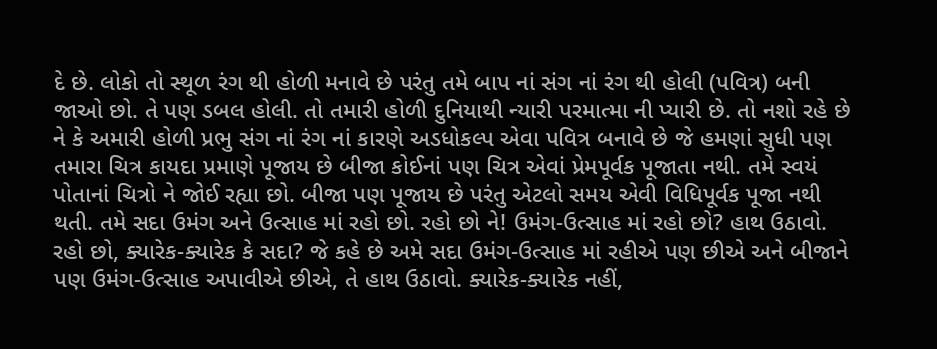દે છે. લોકો તો સ્થૂળ રંગ થી હોળી મનાવે છે પરંતુ તમે બાપ નાં સંગ નાં રંગ થી હોલી (પવિત્ર) બની જાઓ છો. તે પણ ડબલ હોલી. તો તમારી હોળી દુનિયાથી ન્યારી પરમાત્મા ની પ્યારી છે. તો નશો રહે છે ને કે અમારી હોળી પ્રભુ સંગ નાં રંગ નાં કારણે અડધોકલ્પ એવા પવિત્ર બનાવે છે જે હમણાં સુધી પણ તમારા ચિત્ર કાયદા પ્રમાણે પૂજાય છે બીજા કોઈનાં પણ ચિત્ર એવાં પ્રેમપૂર્વક પૂજાતા નથી. તમે સ્વયં પોતાનાં ચિત્રો ને જોઈ રહ્યા છો. બીજા પણ પૂજાય છે પરંતુ એટલો સમય એવી વિધિપૂર્વક પૂજા નથી થતી. તમે સદા ઉમંગ અને ઉત્સાહ માં રહો છો. રહો છો ને! ઉમંગ-ઉત્સાહ માં રહો છો? હાથ ઉઠાવો. રહો છો, ક્યારેક-ક્યારેક કે સદા? જે કહે છે અમે સદા ઉમંગ-ઉત્સાહ માં રહીએ પણ છીએ અને બીજાને પણ ઉમંગ-ઉત્સાહ અપાવીએ છીએ, તે હાથ ઉઠાવો. ક્યારેક-ક્યારેક નહીં,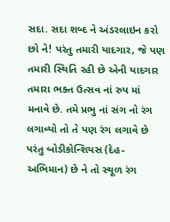સદા. સદા શબ્દ ને અંડરલાઇન કરો છો ને! પરંતુ તમારી યાદગાર, જે પણ તમારી સ્થિતિ રહી છે એની યાદગાર તમારા ભક્ત ઉત્સવ નાં રુપ માં મનાવે છે. તમે પ્રભુ નાં સંગ નો રંગ લગાવ્યો તો તે પણ રંગ લગાવે છે પરંતુ બોડીકોન્શિયસ (દેહ-અભિમાન) છે ને તો સ્થૂળ રંગ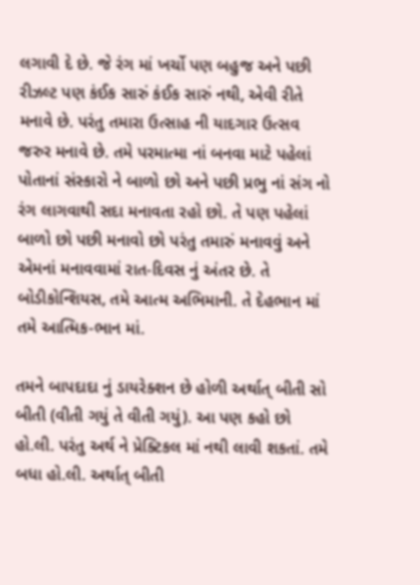લગાવી દે છે. જે રંગ માં ખર્ચો પણ બહુજ અને પછી રીઝલ્ટ પણ કંઈક સારું કંઈક સારું નથી, એવી રીતે મનાવે છે. પરંતુ તમારા ઉત્સાહ ની યાદગાર ઉત્સવ જરુર મનાવે છે. તમે પરમાત્મા નાં બનવા માટે પહેલાં પોતાનાં સંસ્કારો ને બાળો છો અને પછી પ્રભુ નાં સંગ નો રંગ લાગવાથી સદા મનાવતા રહો છો. તે પણ પહેલાં બાળો છો પછી મનાવો છો પરંતુ તમારું મનાવવું અને એમનાં મનાવવામાં રાત-દિવસ નું અંતર છે. તે બોડીકોન્શિયસ, તમે આત્મ અભિમાની. તે દેહભાન માં તમે આત્મિક-ભાન માં.

તમને બાપદાદા નું ડાયરેક્શન છે હોળી અર્થાત્ બીતી સો બીતી (વીતી ગયું તે વીતી ગયું). આ પણ કહો છો હો.લી. પરંતુ અર્થ ને પ્રેક્ટિકલ માં નથી લાવી શકતાં. તમે બધા હો.લી. અર્થાત્ બીતી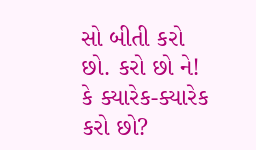સો બીતી કરો છો. કરો છો ને! કે ક્યારેક-ક્યારેક કરો છો?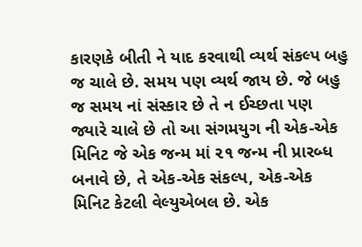કારણકે બીતી ને યાદ કરવાથી વ્યર્થ સંકલ્પ બહુ જ ચાલે છે. સમય પણ વ્યર્થ જાય છે. જે બહુ જ સમય નાં સંસ્કાર છે તે ન ઈચ્છતા પણ જ્યારે ચાલે છે તો આ સંગમયુગ ની એક-એક મિનિટ જે એક જન્મ માં ૨૧ જન્મ ની પ્રારબ્ધ બનાવે છે, તે એક-એક સંકલ્પ, એક-એક મિનિટ કેટલી વેલ્યુએબલ છે. એક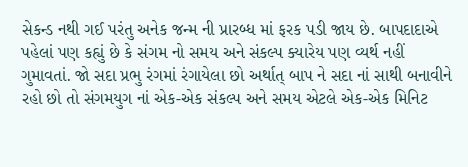સેકન્ડ નથી ગઈ પરંતુ અનેક જન્મ ની પ્રારબ્ધ માં ફરક પડી જાય છે. બાપદાદાએ પહેલાં પણ કહ્યું છે કે સંગમ નો સમય અને સંકલ્પ ક્યારેય પણ વ્યર્થ નહીં ગુમાવતાં. જો સદા પ્રભુ રંગમાં રંગાયેલા છો અર્થાત્ બાપ ને સદા નાં સાથી બનાવીને રહો છો તો સંગમયુગ નાં એક-એક સંકલ્પ અને સમય એટલે એક-એક મિનિટ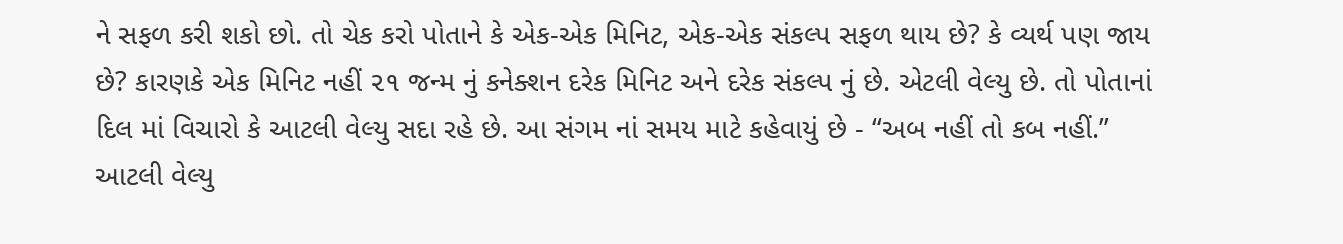ને સફળ કરી શકો છો. તો ચેક કરો પોતાને કે એક-એક મિનિટ, એક-એક સંકલ્પ સફળ થાય છે? કે વ્યર્થ પણ જાય છે? કારણકે એક મિનિટ નહીં ૨૧ જન્મ નું કનેક્શન દરેક મિનિટ અને દરેક સંકલ્પ નું છે. એટલી વેલ્યુ છે. તો પોતાનાં દિલ માં વિચારો કે આટલી વેલ્યુ સદા રહે છે. આ સંગમ નાં સમય માટે કહેવાયું છે - “અબ નહીં તો કબ નહીં.” આટલી વેલ્યુ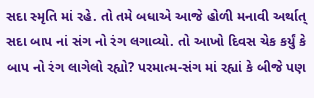સદા સ્મૃતિ માં રહે. તો તમે બધાએ આજે હોળી મનાવી અર્થાત્ સદા બાપ નાં સંગ નો રંગ લગાવ્યો. તો આખો દિવસ ચેક કર્યું કે બાપ નો રંગ લાગેલો રહ્યો? પરમાત્મ-સંગ માં રહ્યાં કે બીજે પણ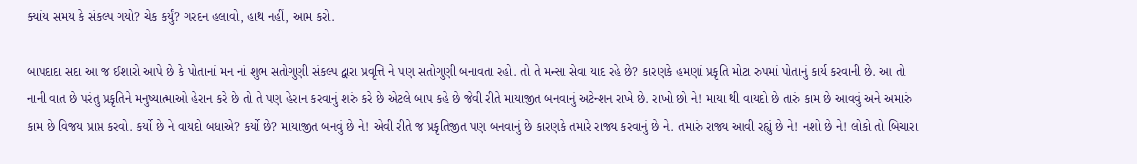ક્યાંય સમય કે સંકલ્પ ગયો? ચેક કર્યું? ગરદન હલાવો, હાથ નહીં, આમ કરો.

બાપદાદા સદા આ જ ઈશારો આપે છે કે પોતાનાં મન નાં શુભ સતોગુણી સંકલ્પ દ્વારા પ્રવૃત્તિ ને પણ સતોગુણી બનાવતા રહો. તો તે મન્સા સેવા યાદ રહે છે? કારણકે હમણાં પ્રકૃતિ મોટા રુપમાં પોતાનું કાર્ય કરવાની છે. આ તો નાની વાત છે પરંતુ પ્રકૃતિને મનુષ્યાત્માઓ હેરાન કરે છે તો તે પણ હેરાન કરવાનું શરું કરે છે એટલે બાપ કહે છે જેવી રીતે માયાજીત બનવાનું અટેન્શન રાખે છે. રાખો છો ને! માયા થી વાયદો છે તારું કામ છે આવવું અને અમારું કામ છે વિજય પ્રાપ્ત કરવો. કર્યો છે ને વાયદો બધાએ? કર્યો છે? માયાજીત બનવું છે ને! એવી રીતે જ પ્રકૃતિજીત પણ બનવાનું છે કારણકે તમારે રાજ્ય કરવાનું છે ને. તમારું રાજ્ય આવી રહ્યું છે ને! નશો છે ને! લોકો તો બિચારા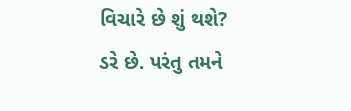વિચારે છે શું થશે? ડરે છે. પરંતુ તમને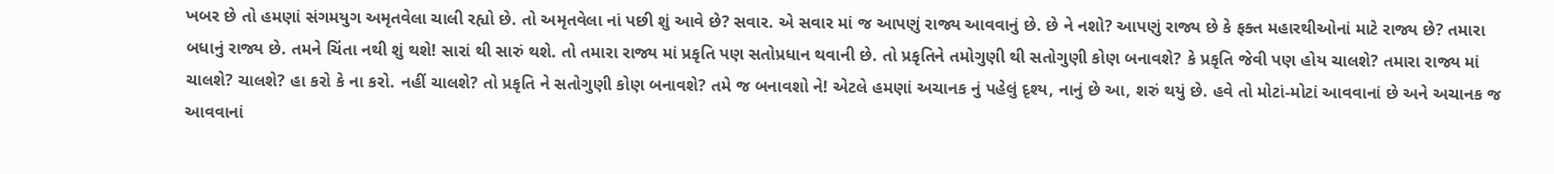ખબર છે તો હમણાં સંગમયુગ અમૃતવેલા ચાલી રહ્યો છે. તો અમૃતવેલા નાં પછી શું આવે છે? સવાર. એ સવાર માં જ આપણું રાજ્ય આવવાનું છે. છે ને નશો? આપણું રાજ્ય છે કે ફક્ત મહારથીઓનાં માટે રાજ્ય છે? તમારા બધાનું રાજ્ય છે. તમને ચિંતા નથી શું થશે! સારાં થી સારું થશે. તો તમારા રાજ્ય માં પ્રકૃતિ પણ સતોપ્રધાન થવાની છે. તો પ્રકૃતિને તમોગુણી થી સતોગુણી કોણ બનાવશે? કે પ્રકૃતિ જેવી પણ હોય ચાલશે? તમારા રાજ્ય માં ચાલશે? ચાલશે? હા કરો કે ના કરો. નહીં ચાલશે? તો પ્રકૃતિ ને સતોગુણી કોણ બનાવશે? તમે જ બનાવશો ને! એટલે હમણાં અચાનક નું પહેલું દૃશ્ય, નાનું છે આ, શરું થયું છે. હવે તો મોટાં-મોટાં આવવાનાં છે અને અચાનક જ આવવાનાં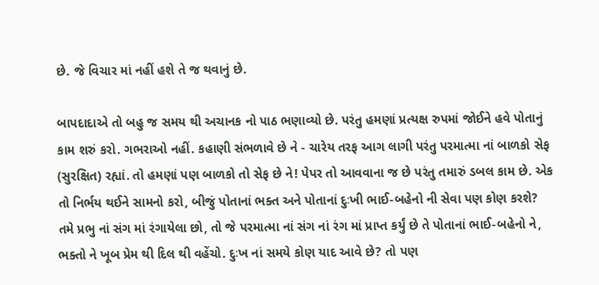છે. જે વિચાર માં નહીં હશે તે જ થવાનું છે.

બાપદાદાએ તો બહુ જ સમય થી અચાનક નો પાઠ ભણાવ્યો છે. પરંતુ હમણાં પ્રત્યક્ષ રુપમાં જોઈને હવે પોતાનું કામ શરું કરો. ગભરાઓ નહીં. કહાણી સંભળાવે છે ને - ચારેય તરફ આગ લાગી પરંતુ પરમાત્મા નાં બાળકો સેફ (સુરક્ષિત) રહ્યાં. તો હમણાં પણ બાળકો તો સેફ છે ને! પેપર તો આવવાના જ છે પરંતુ તમારું ડબલ કામ છે. એક તો નિર્ભય થઈને સામનો કરો, બીજું પોતાનાં ભક્ત અને પોતાનાં દુઃખી ભાઈ-બહેનો ની સેવા પણ કોણ કરશે? તમે પ્રભુ નાં સંગ માં રંગાયેલા છો, તો જે પરમાત્મા નાં સંગ નાં રંગ માં પ્રાપ્ત કર્યું છે તે પોતાનાં ભાઈ-બહેનો ને, ભક્તો ને ખૂબ પ્રેમ થી દિલ થી વહેંચો. દુઃખ નાં સમયે કોણ યાદ આવે છે? તો પણ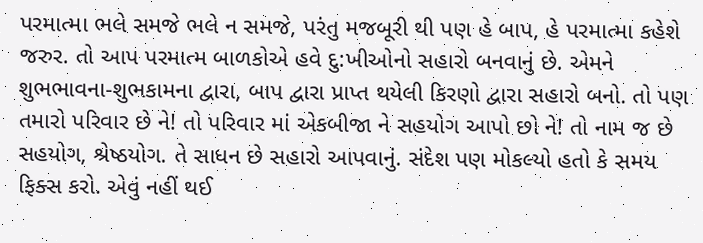પરમાત્મા ભલે સમજે ભલે ન સમજે, પરંતુ મજબૂરી થી પણ હે બાપ, હે પરમાત્મા કહેશે જરુર. તો આપ પરમાત્મ બાળકોએ હવે દુ:ખીઓનો સહારો બનવાનું છે. એમને શુભભાવના-શુભકામના દ્વારા, બાપ દ્વારા પ્રાપ્ત થયેલી કિરણો દ્વારા સહારો બનો. તો પણ તમારો પરિવાર છે ને! તો પરિવાર માં એકબીજા ને સહયોગ આપો છો ને! તો નામ જ છે સહયોગ, શ્રેષ્ઠયોગ. તે સાધન છે સહારો આપવાનું. સંદેશ પણ મોકલ્યો હતો કે સમય ફિક્સ કરો. એવું નહીં થઈ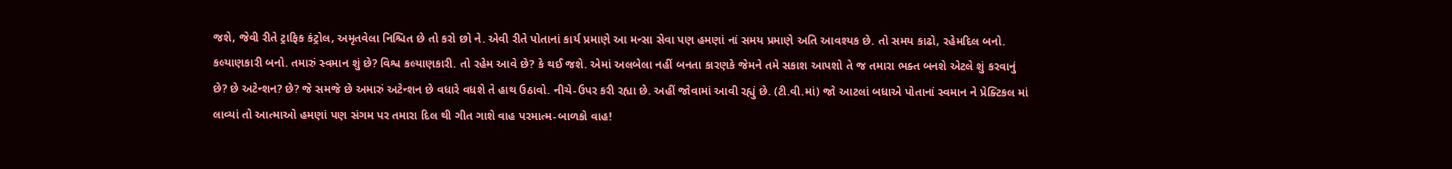જશે, જેવી રીતે ટ્રાફિક કંટ્રોલ, અમૃતવેલા નિશ્ચિત છે તો કરો છો ને. એવી રીતે પોતાનાં કાર્ય પ્રમાણે આ મન્સા સેવા પણ હમણાં નાં સમય પ્રમાણે અતિ આવશ્યક છે. તો સમય કાઢો, રહેમદિલ બનો. કલ્યાણકારી બનો. તમારું સ્વમાન શું છે? વિશ્વ કલ્યાણકારી. તો રહેમ આવે છે? કે થઈ જશે. એમાં અલબેલા નહીં બનતા કારણકે જેમને તમે સકાશ આપશો તે જ તમારા ભક્ત બનશે એટલે શું કરવાનું છે? છે અટેન્શન? છે? જે સમજે છે અમારું અટેન્શન છે વધારે વધશે તે હાથ ઉઠાવો. નીચે-ઉપર કરી રહ્યા છે. અહીં જોવામાં આવી રહ્યું છે. (ટી.વી.માં) જો આટલાં બધાએ પોતાનાં સ્વમાન ને પ્રેક્ટિકલ માં લાવ્યાં તો આત્માઓ હમણાં પણ સંગમ પર તમારા દિલ થી ગીત ગાશે વાહ પરમાત્મ-બાળકો વાહ!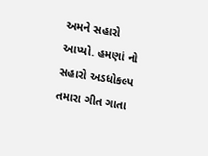અમને સહારો આપ્યો. હમણાં નો સહારો અડધોકલ્પ તમારા ગીત ગાતા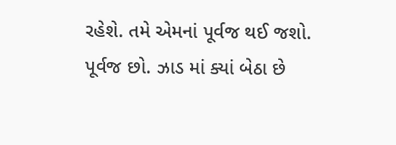રહેશે. તમે એમનાં પૂર્વજ થઈ જશો. પૂર્વજ છો. ઝાડ માં ક્યાં બેઠા છે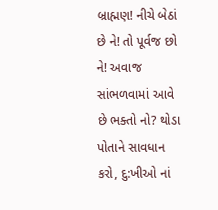બ્રાહ્મણ! નીચે બેઠાં છે ને! તો પૂર્વજ છો ને! અવાજ સાંભળવામાં આવે છે ભક્તો નો? થોડા પોતાને સાવધાન કરો, દુ:ખીઓ નાં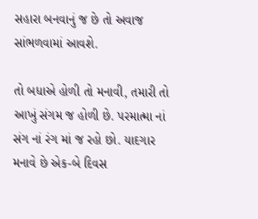સહારા બનવાનું જ છે તો અવાજ સાંભળવામાં આવશે.

તો બધાએ હોળી તો મનાવી, તમારી તો આખું સંગમ જ હોળી છે. પરમાત્મા નાં સંગ નાં રંગ માં જ રહો છો. યાદગાર મનાવે છે એક-બે દિવસ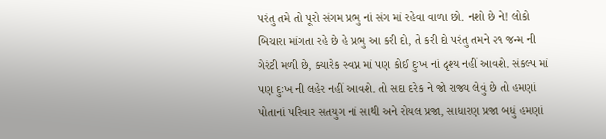પરંતુ તમે તો પૂરો સંગમ પ્રભુ નાં સંગ માં રહેવા વાળા છો. નશો છે ને! લોકો બિચારા માંગતા રહે છે હે પ્રભુ આ કરી દો, તે કરી દો પરંતુ તમને ૨૧ જન્મ ની ગેરંટી મળી છે, ક્યારેક સ્વપ્ન માં પણ કોઈ દુઃખ નાં દૃશ્ય નહીં આવશે. સંકલ્પ માં પણ દુઃખ ની લહેર નહીં આવશે. તો સદા દરેક ને જો રાજ્ય લેવું છે તો હમણાં પોતાનાં પરિવાર સતયુગ નાં સાથી અને રોયલ પ્રજા, સાધારણ પ્રજા બધું હમણાં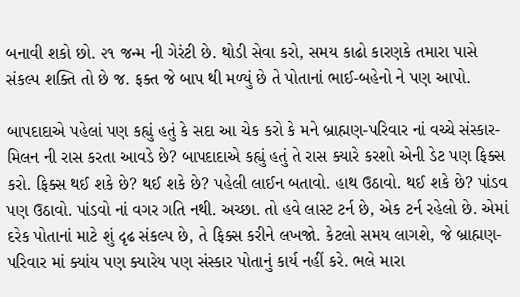બનાવી શકો છો. ૨૧ જન્મ ની ગેરંટી છે. થોડી સેવા કરો, સમય કાઢો કારણકે તમારા પાસે સંકલ્પ શક્તિ તો છે જ. ફક્ત જે બાપ થી મળ્યું છે તે પોતાનાં ભાઈ-બહેનો ને પણ આપો.

બાપદાદાએ પહેલાં પણ કહ્યું હતું કે સદા આ ચેક કરો કે મને બ્રાહ્મણ-પરિવાર નાં વચ્ચે સંસ્કાર-મિલન ની રાસ કરતા આવડે છે? બાપદાદાએ કહ્યું હતું તે રાસ ક્યારે કરશો એની ડેટ પણ ફિક્સ કરો. ફિક્સ થઈ શકે છે? થઈ શકે છે? પહેલી લાઈન બતાવો. હાથ ઉઠાવો. થઈ શકે છે? પાંડવ પણ ઉઠાવો. પાંડવો નાં વગર ગતિ નથી. અચ્છા. તો હવે લાસ્ટ ટર્ન છે, એક ટર્ન રહેલો છે. એમાં દરેક પોતાનાં માટે શું દૃઢ સંકલ્પ છે, તે ફિક્સ કરીને લખજો. કેટલો સમય લાગશે, જે બ્રાહ્મણ-પરિવાર માં ક્યાંય પણ ક્યારેય પણ સંસ્કાર પોતાનું કાર્ય નહીં કરે. ભલે મારા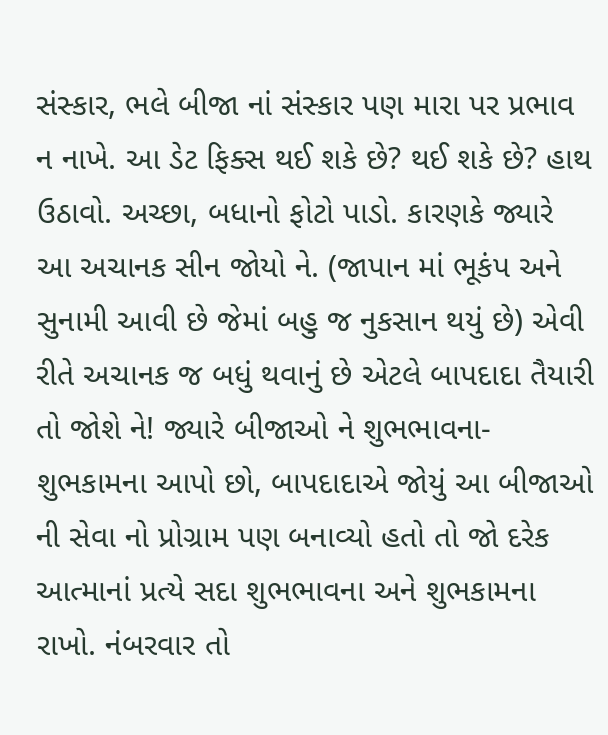સંસ્કાર, ભલે બીજા નાં સંસ્કાર પણ મારા પર પ્રભાવ ન નાખે. આ ડેટ ફિક્સ થઈ શકે છે? થઈ શકે છે? હાથ ઉઠાવો. અચ્છા, બધાનો ફોટો પાડો. કારણકે જ્યારે આ અચાનક સીન જોયો ને. (જાપાન માં ભૂકંપ અને સુનામી આવી છે જેમાં બહુ જ નુકસાન થયું છે) એવી રીતે અચાનક જ બધું થવાનું છે એટલે બાપદાદા તૈયારી તો જોશે ને! જ્યારે બીજાઓ ને શુભભાવના-શુભકામના આપો છો, બાપદાદાએ જોયું આ બીજાઓ ની સેવા નો પ્રોગ્રામ પણ બનાવ્યો હતો તો જો દરેક આત્માનાં પ્રત્યે સદા શુભભાવના અને શુભકામના રાખો. નંબરવાર તો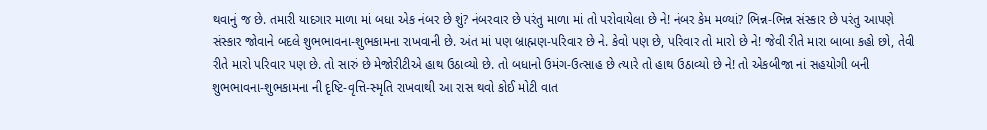થવાનું જ છે. તમારી યાદગાર માળા માં બધા એક નંબર છે શું? નંબરવાર છે પરંતુ માળા માં તો પરોવાયેલા છે ને! નંબર કેમ મળ્યાં? ભિન્ન-ભિન્ન સંસ્કાર છે પરંતુ આપણે સંસ્કાર જોવાને બદલે શુભભાવના-શુભકામના રાખવાની છે. અંત માં પણ બ્રાહ્મણ-પરિવાર છે ને. કેવો પણ છે, પરિવાર તો મારો છે ને! જેવી રીતે મારા બાબા કહો છો, તેવી રીતે મારો પરિવાર પણ છે. તો સારું છે મેજોરીટીએ હાથ ઉઠાવ્યો છે. તો બધાનો ઉમંગ-ઉત્સાહ છે ત્યારે તો હાથ ઉઠાવ્યો છે ને! તો એકબીજા નાં સહયોગી બની શુભભાવના-શુભકામના ની દૃષ્ટિ-વૃત્તિ-સ્મૃતિ રાખવાથી આ રાસ થવો કોઈ મોટી વાત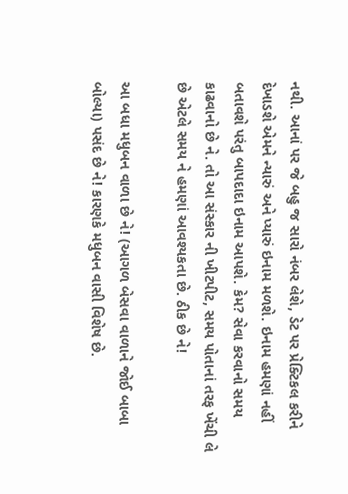નથી. આનાં પર જે બહુ જ સારો નંબર લેશે, ડેટ પર પ્રેક્ટિકલ કરીને દેખાડશે એમને ન્યારું અને પ્યારું ઇનામ મળશે. ઇનામ હમણાં નહીં બતાવશે પરંતુ બાપદાદા ઇનામ આપશે. કેમ? સેવા કરવાનો સમય કાઢવાનો છે ને. તો આ સંસ્કાર ની ખીટપીટ, સમય પોતાનાં તરફ ખેંચી લે છે એટલે સમય ને હમણાં આવશ્યકતા છે. ઠીક છે ને!

આ બધા મધુબન વાળા છે ને! (આગળ બેસવા વાળાને જોઈ બાબા બોલ્યા) પસંદ છે ને! કારણકે મધુબન વાસી વિશેષ છે.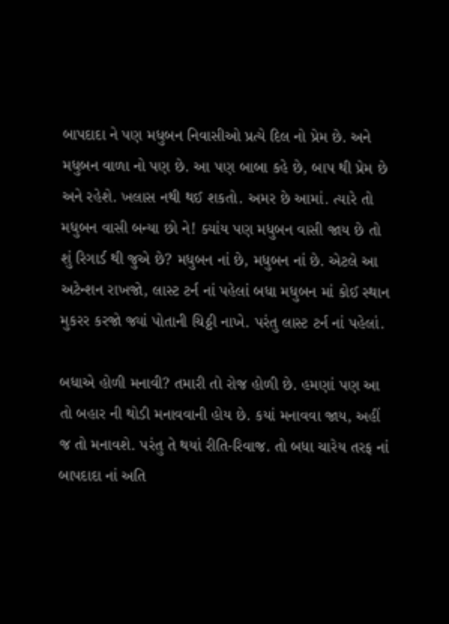બાપદાદા ને પણ મધુબન નિવાસીઓ પ્રત્યે દિલ નો પ્રેમ છે. અને મધુબન વાળા નો પણ છે. આ પણ બાબા કહે છે, બાપ થી પ્રેમ છે અને રહેશે. ખલાસ નથી થઈ શકતો. અમર છે આમાં. ત્યારે તો મધુબન વાસી બન્યા છો ને! ક્યાંય પણ મધુબન વાસી જાય છે તો શું રિગાર્ડ થી જુએ છે? મધુબન નાં છે, મધુબન નાં છે. એટલે આ અટેન્શન રાખજો, લાસ્ટ ટર્ન નાં પહેલાં બધા મધુબન માં કોઈ સ્થાન મુકરર કરજો જ્યાં પોતાની ચિઠ્ઠી નાખે. પરંતુ લાસ્ટ ટર્ન નાં પહેલાં.

બધાએ હોળી મનાવી? તમારી તો રોજ હોળી છે. હમણાં પણ આ તો બહાર ની થોડી મનાવવાની હોય છે. કયાં મનાવવા જાય, અહીં જ તો મનાવશે. પરંતુ તે થયાં રીતિ-રિવાજ. તો બધા ચારેય તરફ નાં બાપદાદા નાં અતિ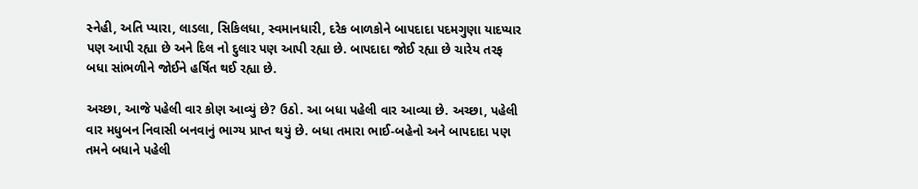સ્નેહી, અતિ પ્યારા, લાડલા, સિકિલધા, સ્વમાનધારી, દરેક બાળકોને બાપદાદા પદમગુણા યાદપ્યાર પણ આપી રહ્યા છે અને દિલ નો દુલાર પણ આપી રહ્યા છે. બાપદાદા જોઈ રહ્યા છે ચારેય તરફ બધા સાંભળીને જોઈને હર્ષિત થઈ રહ્યા છે.

અચ્છા, આજે પહેલી વાર કોણ આવ્યું છે? ઉઠો. આ બધા પહેલી વાર આવ્યા છે. અચ્છા, પહેલી વાર મધુબન નિવાસી બનવાનું ભાગ્ય પ્રાપ્ત થયું છે. બધા તમારા ભાઈ-બહેનો અને બાપદાદા પણ તમને બધાને પહેલી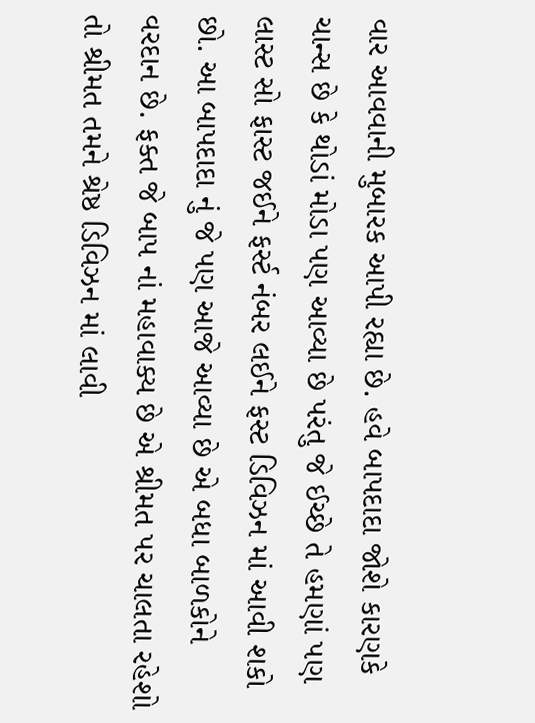વાર આવવાની મુબારક આપી રહ્યા છે. હવે બાપદાદા જોશે કારણકે ચાન્સ છે કે થોડાં મોડા પણ આવ્યા છે પરંતુ જે ઈચ્છે તે હમણાં પણ લાસ્ટ સો ફાસ્ટ જઈને ફર્સ્ટ નંબર લઈને ફસ્ટ ડિવિઝન માં આવી શકો છો. આ બાપદાદા નું જે પણ આજે આવ્યા છે એ બધા બાળકોને વરદાન છે. ફક્ત જે બાપ નાં મહાવાક્ય છે એ શ્રીમત પર ચાલતા રહેશો તો શ્રીમત તમને શ્રેષ્ઠ ડિવિઝન માં લાવી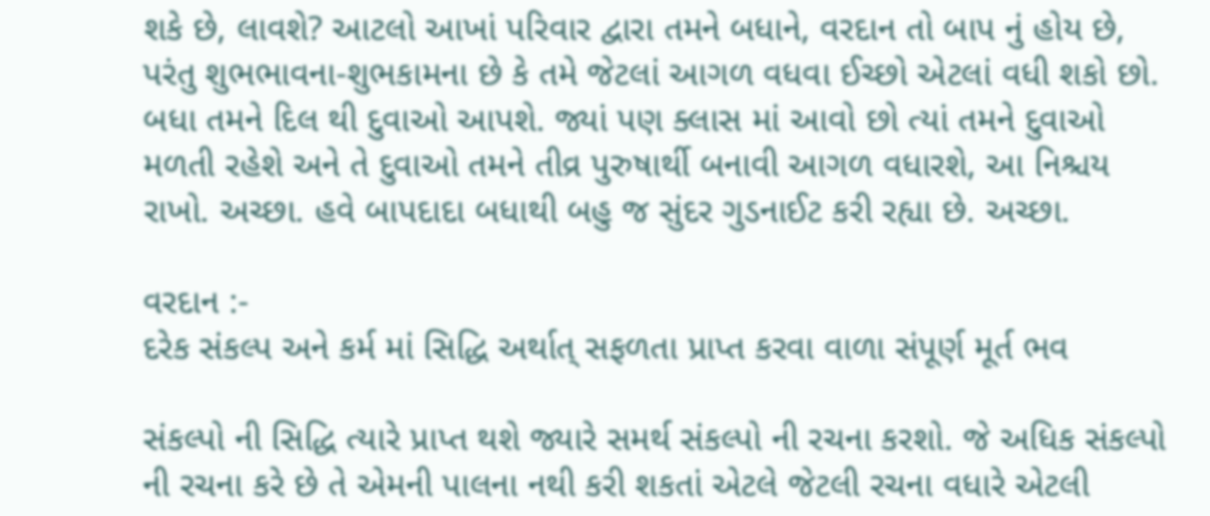શકે છે, લાવશે? આટલો આખાં પરિવાર દ્વારા તમને બધાને, વરદાન તો બાપ નું હોય છે, પરંતુ શુભભાવના-શુભકામના છે કે તમે જેટલાં આગળ વધવા ઈચ્છો એટલાં વધી શકો છો. બધા તમને દિલ થી દુવાઓ આપશે. જ્યાં પણ ક્લાસ માં આવો છો ત્યાં તમને દુવાઓ મળતી રહેશે અને તે દુવાઓ તમને તીવ્ર પુરુષાર્થી બનાવી આગળ વધારશે, આ નિશ્ચય રાખો. અચ્છા. હવે બાપદાદા બધાથી બહુ જ સુંદર ગુડનાઈટ કરી રહ્યા છે. અચ્છા.

વરદાન :-
દરેક સંકલ્પ અને કર્મ માં સિદ્ધિ અર્થાત્ સફળતા પ્રાપ્ત કરવા વાળા સંપૂર્ણ મૂર્ત ભવ

સંકલ્પો ની સિદ્ધિ ત્યારે પ્રાપ્ત થશે જ્યારે સમર્થ સંકલ્પો ની રચના કરશો. જે અધિક સંકલ્પો ની રચના કરે છે તે એમની પાલના નથી કરી શકતાં એટલે જેટલી રચના વધારે એટલી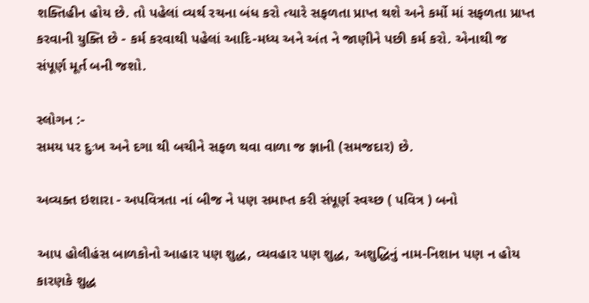શક્તિહીન હોય છે. તો પહેલાં વ્યર્થ રચના બંધ કરો ત્યારે સફળતા પ્રાપ્ત થશે અને કર્મો માં સફળતા પ્રાપ્ત કરવાની યુક્તિ છે - કર્મ કરવાથી પહેલાં આદિ-મધ્ય અને અંત ને જાણીને પછી કર્મ કરો. એનાથી જ સંપૂર્ણ મૂર્ત બની જશો.

સ્લોગન :-
સમય પર દુઃખ અને દગા થી બચીને સફળ થવા વાળા જ જ્ઞાની (સમજદાર) છે.

અવ્યક્ત ઇશારા - અપવિત્રતા નાં બીજ ને પણ સમાપ્ત કરી સંપૂર્ણ સ્વચ્છ ( પવિત્ર ) બનો

આપ હોલીહંસ બાળકોનો આહાર પણ શુદ્ધ, વ્યવહાર પણ શુદ્ધ, અશુદ્ધિનું નામ-નિશાન પણ ન હોય કારણકે શુદ્ધ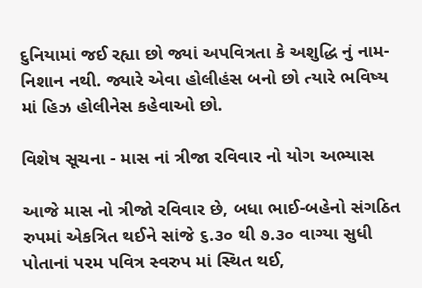દુનિયામાં જઈ રહ્યા છો જ્યાં અપવિત્રતા કે અશુદ્ધિ નું નામ-નિશાન નથી. જ્યારે એવા હોલીહંસ બનો છો ત્યારે ભવિષ્ય માં હિઝ હોલીનેસ કહેવાઓ છો.

વિશેષ સૂચના - માસ નાં ત્રીજા રવિવાર નો યોગ અભ્યાસ

આજે માસ નો ત્રીજો રવિવાર છે, બધા ભાઈ-બહેનો સંગઠિત રુપમાં એકત્રિત થઈને સાંજે ૬.૩૦ થી ૭.૩૦ વાગ્યા સુધી પોતાનાં પરમ પવિત્ર સ્વરુપ માં સ્થિત થઈ,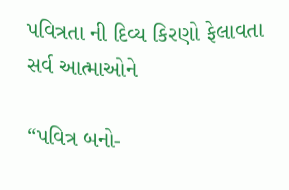પવિત્રતા ની દિવ્ય કિરણો ફેલાવતા સર્વ આત્માઓને

“પવિત્ર બનો-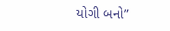યોગી બનો”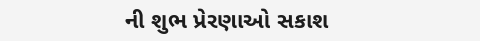ની શુભ પ્રેરણાઓ સકાશ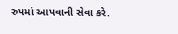રુપમાં આપવાની સેવા કરે.